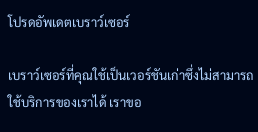โปรดอัพเดตเบราว์เซอร์

เบราว์เซอร์ที่คุณใช้เป็นเวอร์ชันเก่าซึ่งไม่สามารถใช้บริการของเราได้ เราขอ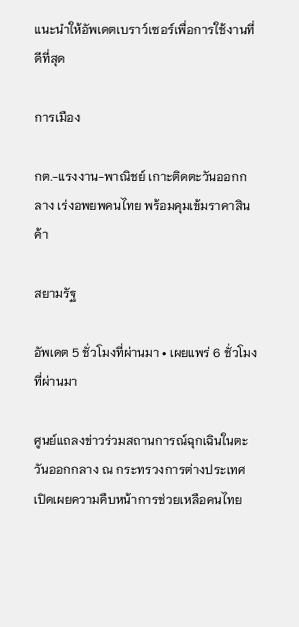แนะนำให้อัพเดตเบราว์เซอร์เพื่อการใช้งานที่ดีที่สุด

การเมือง

กต.-แรงงาน-พาณิชย์ เกาะติดตะวันออกกลาง เร่งอพยพคนไทย พร้อมคุมเข้มราคาสินค้า

สยามรัฐ

อัพเดต 5 ชั่วโมงที่ผ่านมา • เผยแพร่ 6 ชั่วโมงที่ผ่านมา

ศูนย์แถลงข่าวร่วมสถานการณ์ฉุกเฉินในตะวันออกกลาง ณ กระทรวงการต่างประเทศ เปิดเผยความคืบหน้าการช่วยเหลือคนไทย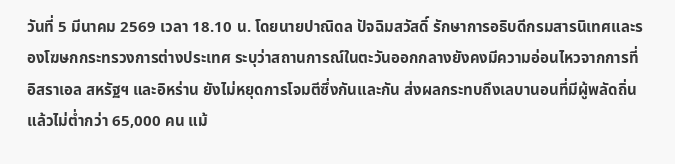วันที่ 5 มีนาคม 2569 เวลา 18.10 น. โดยนายปาณิดล ปัจฉิมสวัสดิ์ รักษาการอธิบดีกรมสารนิเทศและรองโฆษกกระทรวงการต่างประเทศ ระบุว่าสถานการณ์ในตะวันออกกลางยังคงมีความอ่อนไหวจากการที่อิสราเอล สหรัฐฯ และอิหร่าน ยังไม่หยุดการโจมตีซึ่งกันและกัน ส่งผลกระทบถึงเลบานอนที่มีผู้พลัดถิ่นแล้วไม่ต่ำกว่า 65,000 คน แม้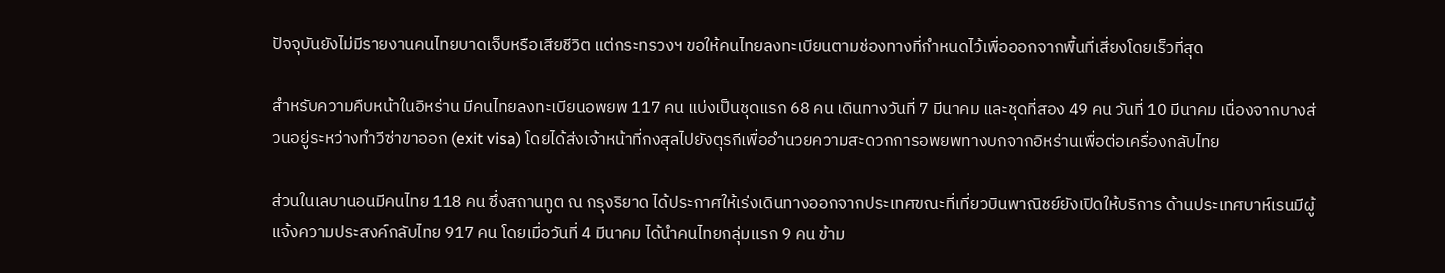ปัจจุบันยังไม่มีรายงานคนไทยบาดเจ็บหรือเสียชีวิต แต่กระทรวงฯ ขอให้คนไทยลงทะเบียนตามช่องทางที่กำหนดไว้เพื่อออกจากพื้นที่เสี่ยงโดยเร็วที่สุด

สำหรับความคืบหน้าในอิหร่าน มีคนไทยลงทะเบียนอพยพ 117 คน แบ่งเป็นชุดแรก 68 คน เดินทางวันที่ 7 มีนาคม และชุดที่สอง 49 คน วันที่ 10 มีนาคม เนื่องจากบางส่วนอยู่ระหว่างทำวีซ่าขาออก (exit visa) โดยได้ส่งเจ้าหน้าที่กงสุลไปยังตุรกีเพื่ออำนวยความสะดวกการอพยพทางบกจากอิหร่านเพื่อต่อเครื่องกลับไทย

ส่วนในเลบานอนมีคนไทย 118 คน ซึ่งสถานทูต ณ กรุงริยาด ได้ประกาศให้เร่งเดินทางออกจากประเทศขณะที่เที่ยวบินพาณิชย์ยังเปิดให้บริการ ด้านประเทศบาห์เรนมีผู้แจ้งความประสงค์กลับไทย 917 คน โดยเมื่อวันที่ 4 มีนาคม ได้นำคนไทยกลุ่มแรก 9 คน ข้าม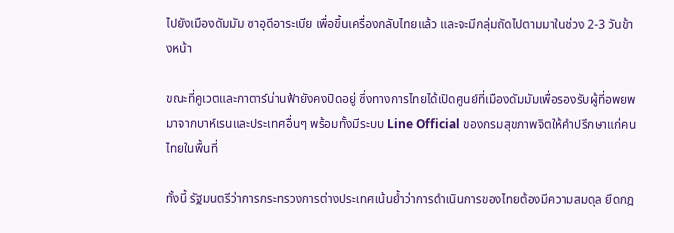ไปยังเมืองดัมมัม ซาอุดีอาระเบีย เพื่อขึ้นเครื่องกลับไทยแล้ว และจะมีกลุ่มถัดไปตามมาในช่วง 2-3 วันข้างหน้า

ขณะที่คูเวตและกาตาร์น่านฟ้ายังคงปิดอยู่ ซึ่งทางการไทยได้เปิดศูนย์ที่เมืองดัมมัมเพื่อรองรับผู้ที่อพยพมาจากบาห์เรนและประเทศอื่นๆ พร้อมทั้งมีระบบ Line Official ของกรมสุขภาพจิตให้คำปรึกษาแก่คนไทยในพื้นที่

ทั้งนี้ รัฐมนตรีว่าการกระทรวงการต่างประเทศเน้นย้ำว่าการดำเนินการของไทยต้องมีความสมดุล ยึดกฎ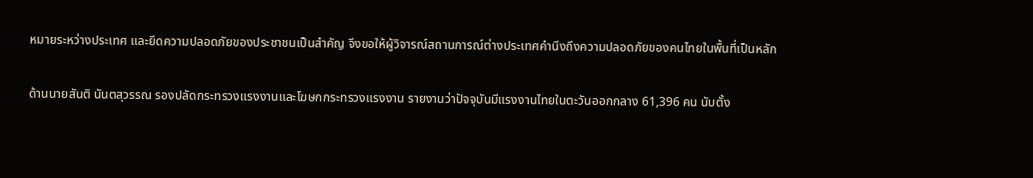หมายระหว่างประเทศ และยึดความปลอดภัยของประชาชนเป็นสำคัญ จึงขอให้ผู้วิจารณ์สถานการณ์ต่างประเทศคำนึงถึงความปลอดภัยของคนไทยในพื้นที่เป็นหลัก

ด้านนายสันติ นันตสุวรรณ รองปลัดกระทรวงแรงงานและโฆษกกระทรวงแรงงาน รายงานว่าปัจจุบันมีแรงงานไทยในตะวันออกกลาง 61,396 คน นับตั้ง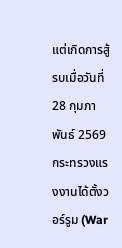แต่เกิดการสู้รบเมื่อวันที่ 28 กุมภาพันธ์ 2569 กระทรวงแรงงานได้ตั้งวอร์รูม (War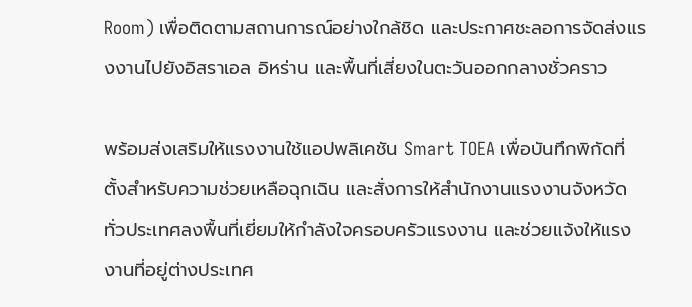Room) เพื่อติดตามสถานการณ์อย่างใกล้ชิด และประกาศชะลอการจัดส่งแรงงานไปยังอิสราเอล อิหร่าน และพื้นที่เสี่ยงในตะวันออกกลางชั่วคราว

พร้อมส่งเสริมให้แรงงานใช้แอปพลิเคชัน Smart TOEA เพื่อบันทึกพิกัดที่ตั้งสำหรับความช่วยเหลือฉุกเฉิน และสั่งการให้สำนักงานแรงงานจังหวัดทั่วประเทศลงพื้นที่เยี่ยมให้กำลังใจครอบครัวแรงงาน และช่วยแจ้งให้แรงงานที่อยู่ต่างประเทศ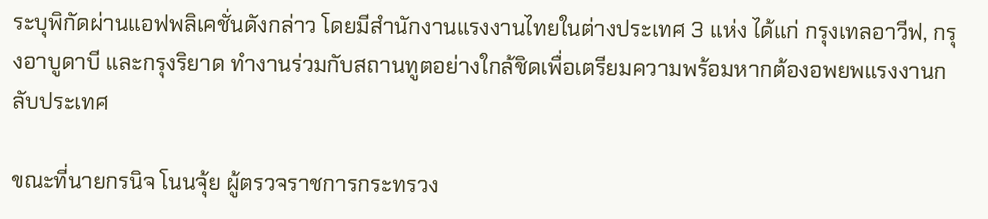ระบุพิกัดผ่านแอฟพลิเคชั่นดังกล่าว โดยมีสำนักงานแรงงานไทยในต่างประเทศ 3 แห่ง ได้แก่ กรุงเทลอาวีฟ, กรุงอาบูดาบี และกรุงริยาด ทำงานร่วมกับสถานทูตอย่างใกล้ชิดเพื่อเตรียมความพร้อมหากต้องอพยพแรงงานกลับประเทศ

ขณะที่นายกรนิจ โนนจุ้ย ผู้ตรวจราชการกระทรวง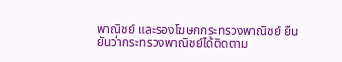พาณิชย์ และรองโฆษกกระทรวงพาณิชย์ ยืนยันว่ากระทรวงพาณิชย์ได้ติดตาม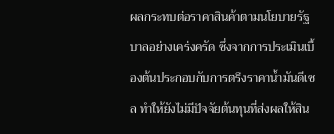ผลกระทบต่อราคาสินค้าตามนโยบายรัฐบาลอย่างเคร่งครัด ซึ่งจากการประเมินเบื้องต้นประกอบกับการตรึงราคาน้ำมันดีเซล ทำให้ยังไม่มีปัจจัยต้นทุนที่ส่งผลให้สิน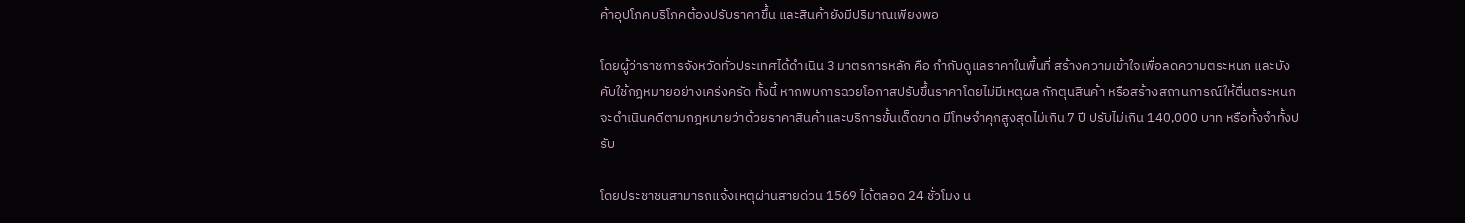ค้าอุปโภคบริโภคต้องปรับราคาขึ้น และสินค้ายังมีปริมาณเพียงพอ

โดยผู้ว่าราชการจังหวัดทั่วประเทศได้ดำเนิน 3 มาตรการหลัก คือ กำกับดูแลราคาในพื้นที่ สร้างความเข้าใจเพื่อลดความตระหนก และบังคับใช้กฎหมายอย่างเคร่งครัด ทั้งนี้ หากพบการฉวยโอกาสปรับขึ้นราคาโดยไม่มีเหตุผล กักตุนสินค้า หรือสร้างสถานการณ์ให้ตื่นตระหนก จะดำเนินคดีตามกฎหมายว่าด้วยราคาสินค้าและบริการขั้นเด็ดขาด มีโทษจำคุกสูงสุดไม่เกิน 7 ปี ปรับไม่เกิน 140,000 บาท หรือทั้งจำทั้งปรับ

โดยประชาชนสามารถแจ้งเหตุผ่านสายด่วน 1569 ได้ตลอด 24 ชั่วโมง น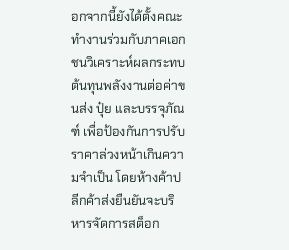อกจากนี้ยังได้ตั้งคณะทำงานร่วมกับภาคเอกชนวิเคราะห์ผลกระทบต้นทุนพลังงานต่อค่าขนส่ง ปุ๋ย และบรรจุภัณฑ์ เพื่อป้องกันการปรับราคาล่วงหน้าเกินความจำเป็น โดยห้างค้าปลีกค้าส่งยืนยันจะบริหารจัดการสต็อก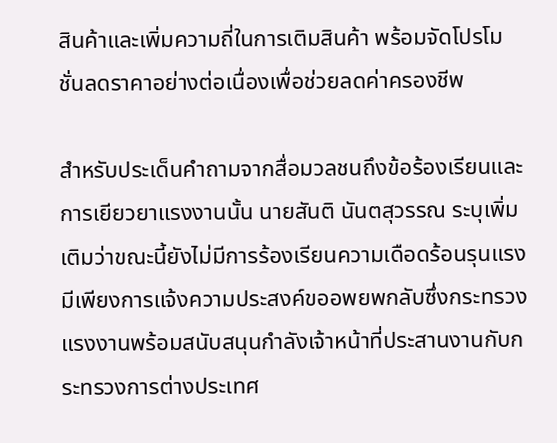สินค้าและเพิ่มความถี่ในการเติมสินค้า พร้อมจัดโปรโมชั่นลดราคาอย่างต่อเนื่องเพื่อช่วยลดค่าครองชีพ

สำหรับประเด็นคำถามจากสื่อมวลชนถึงข้อร้องเรียนและการเยียวยาแรงงานนั้น นายสันติ นันตสุวรรณ ระบุเพิ่มเติมว่าขณะนี้ยังไม่มีการร้องเรียนความเดือดร้อนรุนแรง มีเพียงการแจ้งความประสงค์ขออพยพกลับซึ่งกระทรวงแรงงานพร้อมสนับสนุนกำลังเจ้าหน้าที่ประสานงานกับกระทรวงการต่างประเทศ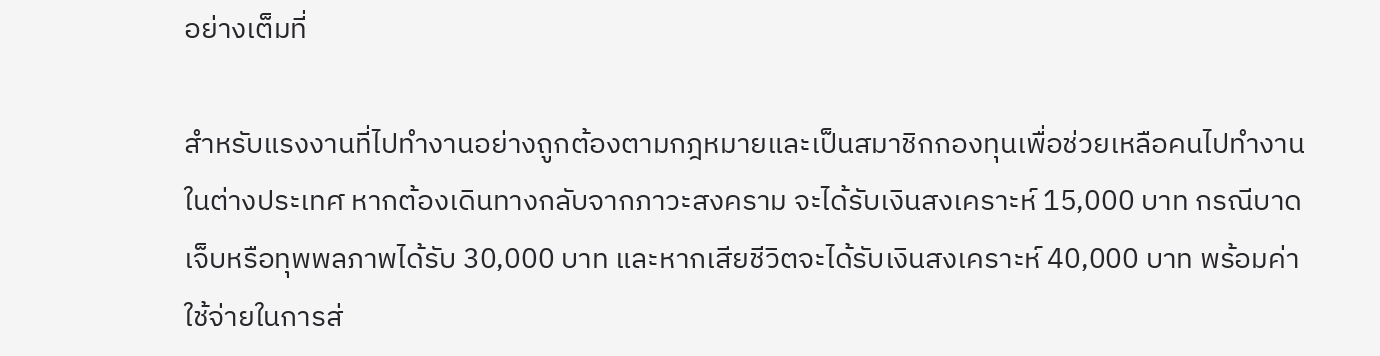อย่างเต็มที่

สำหรับแรงงานที่ไปทำงานอย่างถูกต้องตามกฎหมายและเป็นสมาชิกกองทุนเพื่อช่วยเหลือคนไปทำงานในต่างประเทศ หากต้องเดินทางกลับจากภาวะสงคราม จะได้รับเงินสงเคราะห์ 15,000 บาท กรณีบาดเจ็บหรือทุพพลภาพได้รับ 30,000 บาท และหากเสียชีวิตจะได้รับเงินสงเคราะห์ 40,000 บาท พร้อมค่าใช้จ่ายในการส่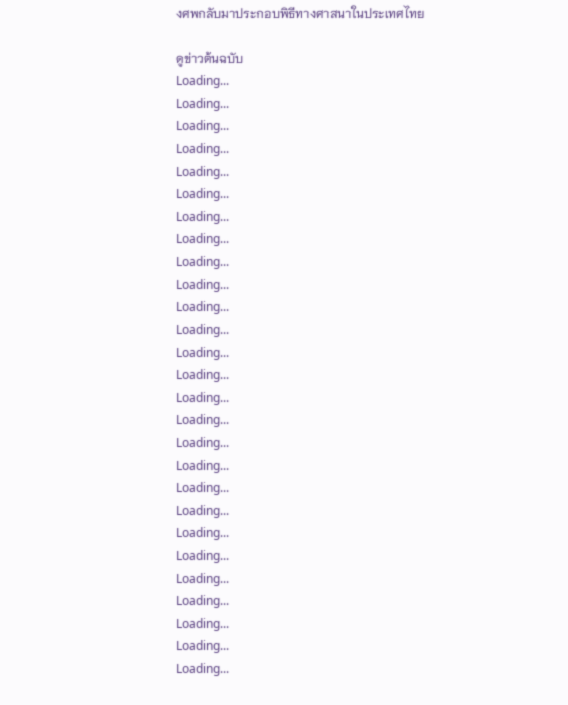งศพกลับมาประกอบพิธีทางศาสนาในประเทศไทย

ดูข่าวต้นฉบับ
Loading...
Loading...
Loading...
Loading...
Loading...
Loading...
Loading...
Loading...
Loading...
Loading...
Loading...
Loading...
Loading...
Loading...
Loading...
Loading...
Loading...
Loading...
Loading...
Loading...
Loading...
Loading...
Loading...
Loading...
Loading...
Loading...
Loading...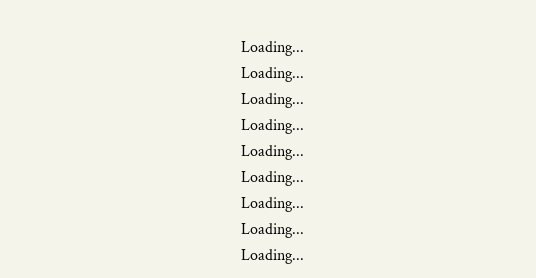Loading...
Loading...
Loading...
Loading...
Loading...
Loading...
Loading...
Loading...
Loading...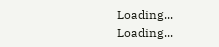Loading...
Loading...